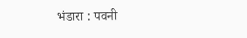भंडारा : पवनी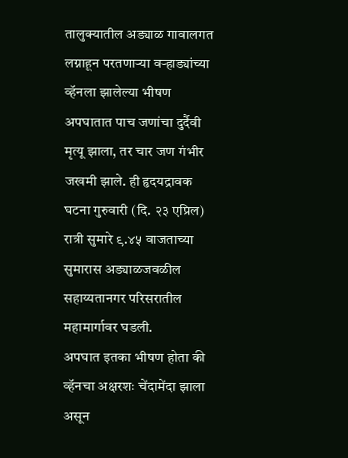तालुक्यातील अड्याळ गावालगत लग्नाहून परतणाऱ्या वऱ्हाड्यांच्या व्हॅनला झालेल्या भीषण अपघातात पाच जणांचा दुर्दैवी मृत्यू झाला, तर चार जण गंभीर जखमी झाले. ही हृदयद्रावक घटना गुरुवारी (दि. २३ एप्रिल) रात्री सुमारे ९.४५ वाजताच्या सुमारास अड्याळजवळील सहाय्यतानगर परिसरातील महामार्गावर घडली.
अपघात इतका भीषण होता की व्हॅनचा अक्षरशः चेंदामेंदा झाला असून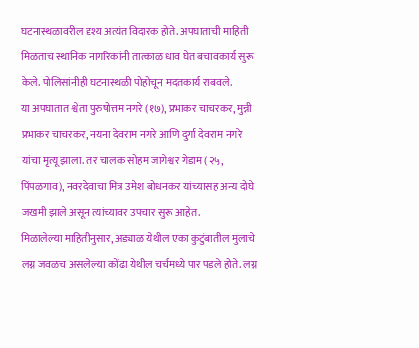घटनास्थळावरील दृश्य अत्यंत विदारक होते. अपघाताची माहिती मिळताच स्थानिक नागरिकांनी तात्काळ धाव घेत बचावकार्य सुरू केले. पोलिसांनीही घटनास्थळी पोहोचून मदतकार्य राबवले.
या अपघातात श्वेता पुरुषोत्तम नगरे (१७), प्रभाकर चाचरकर, मुन्नी प्रभाकर चाचरकर, नयना देवराम नगरे आणि दुर्गा देवराम नगरे यांचा मृत्यू झाला. तर चालक सोहम जागेश्वर गेडाम (२५, पिंपळगाव), नवरदेवाचा मित्र उमेश बोधनकर यांच्यासह अन्य दोघे जखमी झाले असून त्यांच्यावर उपचार सुरू आहेत.
मिळालेल्या माहितीनुसार, अड्याळ येथील एका कुटुंबातील मुलाचे लग्न जवळच असलेल्या कोंढा येथील चर्चमध्ये पार पडले होते. लग्न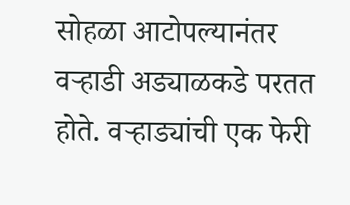सोहळा आटोपल्यानंतर वऱ्हाडी अड्याळकडे परतत होते. वऱ्हाड्यांची एक फेरी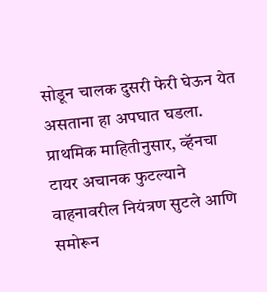सोडून चालक दुसरी फेरी घेऊन येत असताना हा अपघात घडला.
प्राथमिक माहितीनुसार, व्हॅनचा टायर अचानक फुटल्याने वाहनावरील नियंत्रण सुटले आणि समोरून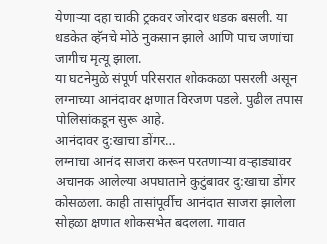येणाऱ्या दहा चाकी ट्रकवर जोरदार धडक बसली. या धडकेत व्हॅनचे मोठे नुकसान झाले आणि पाच जणांचा जागीच मृत्यू झाला.
या घटनेमुळे संपूर्ण परिसरात शोककळा पसरली असून लग्नाच्या आनंदावर क्षणात विरजण पडले. पुढील तपास पोलिसांकडून सुरू आहे.
आनंदावर दु:खाचा डोंगर…
लग्नाचा आनंद साजरा करून परतणाऱ्या वऱ्हाड्यावर अचानक आलेल्या अपघाताने कुटुंबावर दु:खाचा डोंगर कोसळला. काही तासांपूर्वीच आनंदात साजरा झालेला सोहळा क्षणात शोकसभेत बदलला. गावात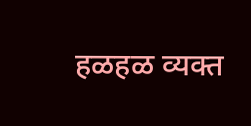हळहळ व्यक्त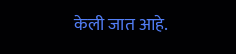केली जात आहे.